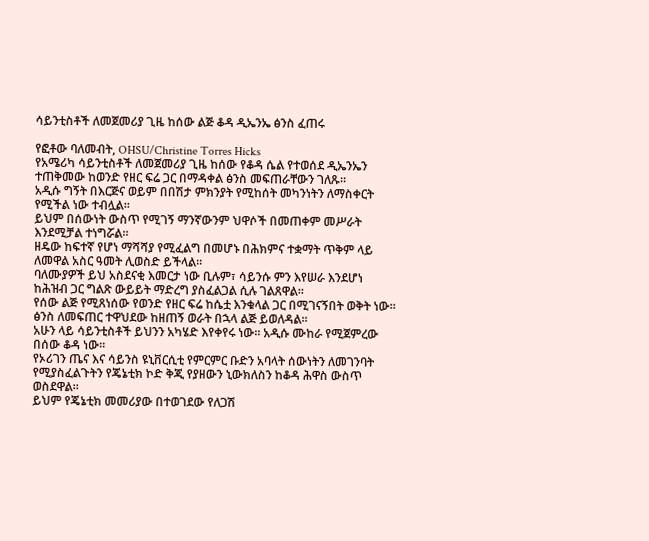ሳይንቲስቶች ለመጀመሪያ ጊዜ ከሰው ልጅ ቆዳ ዲኤንኤ ፅንስ ፈጠሩ

የፎቶው ባለመብት, OHSU/Christine Torres Hicks
የአሜሪካ ሳይንቲስቶች ለመጀመሪያ ጊዜ ከሰው የቆዳ ሴል የተወሰደ ዲኤንኤን ተጠቅመው ከወንድ የዘር ፍሬ ጋር በማዳቀል ፅንስ መፍጠራቸውን ገለጹ።
አዲሱ ግኝት በእርጅና ወይም በበሽታ ምክንያት የሚከሰት መካንነትን ለማስቀርት የሚችል ነው ተብሏል።
ይህም በሰውነት ውስጥ የሚገኝ ማንኛውንም ህዋሶች በመጠቀም መሥራት እንደሚቻል ተነግሯል።
ዘዴው ከፍተኛ የሆነ ማሻሻያ የሚፈልግ በመሆኑ በሕክምና ተቋማት ጥቅም ላይ ለመዋል አስር ዓመት ሊወስድ ይችላል።
ባለሙያዎች ይህ አስደናቂ እመርታ ነው ቢሉም፣ ሳይንሱ ምን እየሠራ እንደሆነ ከሕዝብ ጋር ግልጽ ውይይት ማድረግ ያስፈልጋል ሲሉ ገልጸዋል።
የሰው ልጅ የሚጸነሰው የወንድ የዘር ፍሬ ከሴቷ እንቁላል ጋር በሚገናኝበት ወቅት ነው።
ፅንስ ለመፍጠር ተዋህደው ከዘጠኝ ወራት በኋላ ልጅ ይወለዳል።
አሁን ላይ ሳይንቲስቶች ይህንን አካሄድ እየቀየሩ ነው። አዲሱ ሙከራ የሚጀምረው በሰው ቆዳ ነው።
የኦሪገን ጤና እና ሳይንስ ዩኒቨርሲቲ የምርምር ቡድን አባላት ሰውነትን ለመገንባት የሚያስፈልጉትን የጄኔቲክ ኮድ ቅጂ የያዘውን ኒውክለስን ከቆዳ ሕዋስ ውስጥ ወስደዋል።
ይህም የጄኔቲክ መመሪያው በተወገደው የለጋሽ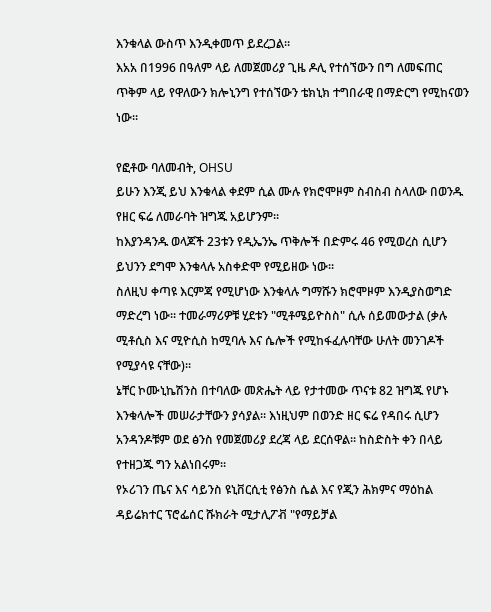እንቁላል ውስጥ እንዲቀመጥ ይደረጋል።
እአአ በ1996 በዓለም ላይ ለመጀመሪያ ጊዜ ዶሊ የተሰኘውን በግ ለመፍጠር ጥቅም ላይ የዋለውን ክሎኒንግ የተሰኘውን ቴክኒክ ተግበራዊ በማድርግ የሚከናወን ነው።

የፎቶው ባለመብት, OHSU
ይሁን እንጂ ይህ እንቁላል ቀደም ሲል ሙሉ የክሮሞዞም ስብስብ ስላለው በወንዱ የዘር ፍሬ ለመራባት ዝግጁ አይሆንም።
ከእያንዳንዱ ወላጆች 23ቱን የዲኤንኤ ጥቅሎች በድምሩ 46 የሚወረስ ሲሆን ይህንን ደግሞ እንቁላሉ አስቀድሞ የሚይዘው ነው።
ስለዚህ ቀጣዩ እርምጃ የሚሆነው እንቁላሉ ግማሹን ክሮሞዞም እንዲያስወግድ ማድረግ ነው። ተመራማሪዎቹ ሂደቱን "ሚቶሜይዮስስ" ሲሉ ሰይመውታል (ቃሉ ሚቶሲስ እና ሚዮሲስ ከሚባሉ እና ሴሎች የሚከፋፈሉባቸው ሁለት መንገዶች የሚያሳዩ ናቸው)።
ኔቸር ኮሙኒኬሽንስ በተባለው መጽሔት ላይ የታተመው ጥናቱ 82 ዝግጁ የሆኑ እንቁላሎች መሠራታቸውን ያሳያል። እነዚህም በወንድ ዘር ፍሬ የዳበሩ ሲሆን አንዳንዶቹም ወደ ፅንስ የመጀመሪያ ደረጃ ላይ ደርሰዋል። ከስድስት ቀን በላይ የተዘጋጁ ግን አልነበሩም።
የኦሪገን ጤና እና ሳይንስ ዩኒቨርሲቲ የፅንስ ሴል እና የጂን ሕክምና ማዕከል ዳይሬክተር ፕሮፌሰር ሹክራት ሚታሊፖቭ "የማይቻል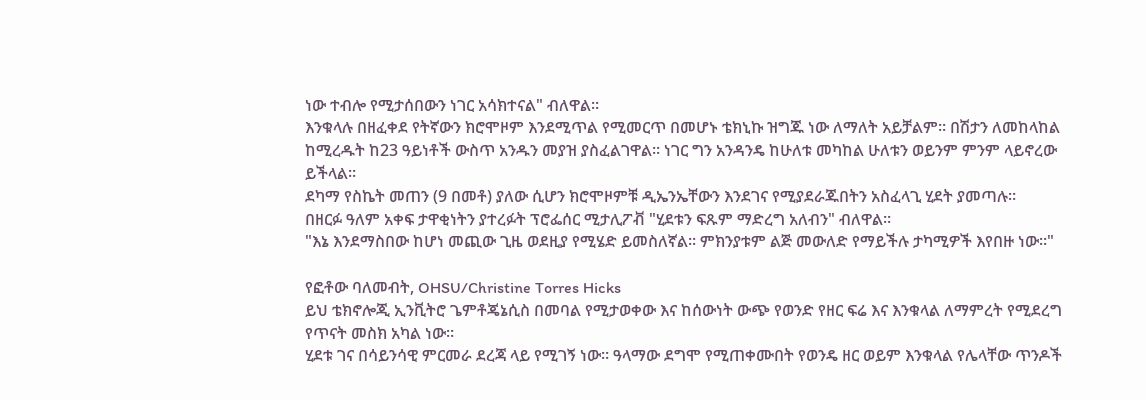ነው ተብሎ የሚታሰበውን ነገር አሳክተናል" ብለዋል።
እንቁላሉ በዘፈቀደ የትኛውን ክሮሞዞም እንደሚጥል የሚመርጥ በመሆኑ ቴክኒኩ ዝግጁ ነው ለማለት አይቻልም። በሽታን ለመከላከል ከሚረዱት ከ23 ዓይነቶች ውስጥ አንዱን መያዝ ያስፈልገዋል። ነገር ግን አንዳንዴ ከሁለቱ መካከል ሁለቱን ወይንም ምንም ላይኖረው ይችላል።
ደካማ የስኬት መጠን (9 በመቶ) ያለው ሲሆን ክሮሞዞምቹ ዲኤንኤቸውን እንደገና የሚያደራጁበትን አስፈላጊ ሂደት ያመጣሉ።
በዘርፉ ዓለም አቀፍ ታዋቂነትን ያተረፉት ፕሮፌሰር ሚታሊፖቭ "ሂደቱን ፍጹም ማድረግ አለብን" ብለዋል።
"እኔ እንደማስበው ከሆነ መጪው ጊዜ ወደዚያ የሚሄድ ይመስለኛል። ምክንያቱም ልጅ መውለድ የማይችሉ ታካሚዎች እየበዙ ነው።"

የፎቶው ባለመብት, OHSU/Christine Torres Hicks
ይህ ቴክኖሎጂ ኢንቪትሮ ጌምቶጄኔሲስ በመባል የሚታወቀው እና ከሰውነት ውጭ የወንድ የዘር ፍሬ እና እንቁላል ለማምረት የሚደረግ የጥናት መስክ አካል ነው።
ሂደቱ ገና በሳይንሳዊ ምርመራ ደረጃ ላይ የሚገኝ ነው። ዓላማው ደግሞ የሚጠቀሙበት የወንዴ ዘር ወይም እንቁላል የሌላቸው ጥንዶች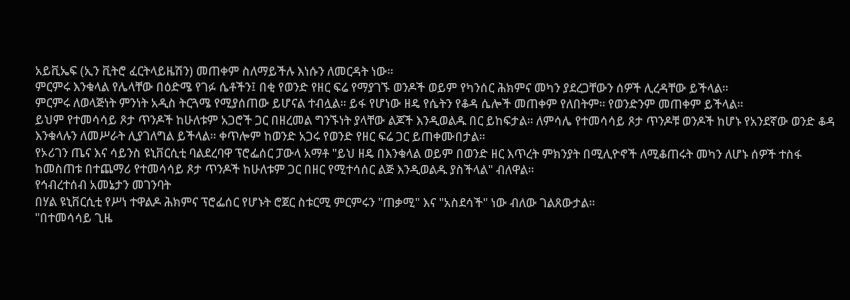አይቪኤፍ (ኢን ቪትሮ ፈርትላይዜሽን) መጠቀም ስለማይችሉ እነሱን ለመርዳት ነው።
ምርምሩ እንቁላል የሌላቸው በዕድሜ የገፉ ሴቶችን፤ በቂ የወንድ የዘር ፍሬ የማያገኙ ወንዶች ወይም የካንሰር ሕክምና መካን ያደረጋቸውን ሰዎች ሊረዳቸው ይችላል።
ምርምሩ ለወላጅነት ምንነት አዲስ ትርጓሜ የሚያሰጠው ይሆናል ተብሏል። ይፋ የሆነው ዘዴ የሴትን የቆዳ ሴሎች መጠቀም የለበትም። የወንድንም መጠቀም ይችላል።
ይህም የተመሳሳይ ጾታ ጥንዶች ከሁለቱም አጋሮች ጋር በዘረመል ግንኙነት ያላቸው ልጆች እንዲወልዱ በር ይከፍታል። ለምሳሌ የተመሳሳይ ጾታ ጥንዶቹ ወንዶች ከሆኑ የአንደኛው ወንድ ቆዳ እንቁላሉን ለመሥራት ሊያገለግል ይችላል። ቀጥሎም ከወንድ አጋሩ የወንድ የዘር ፍሬ ጋር ይጠቀሙበታል።
የኦሪገን ጤና እና ሳይንስ ዩኒቨርሲቲ ባልደረባዋ ፕሮፌሰር ፓውላ አማቶ "ይህ ዘዴ በእንቁላል ወይም በወንድ ዘር እጥረት ምክንያት በሚሊዮኖች ለሚቆጠሩት መካን ለሆኑ ሰዎች ተስፋ ከመስጠቱ በተጨማሪ የተመሳሳይ ጾታ ጥንዶች ከሁለቱም ጋር በዘር የሚተሳሰር ልጅ እንዲወልዱ ያስችላል" ብለዋል።
የኅብረተሰብ አመኔታን መገንባት
በሃል ዩኒቨርሲቲ የሥነ ተዋልዶ ሕክምና ፕሮፌሰር የሆኑት ሮጀር ስቱርሚ ምርምሩን "ጠቃሚ" እና "አስደሳች" ነው ብለው ገልጸውታል።
"በተመሳሳይ ጊዜ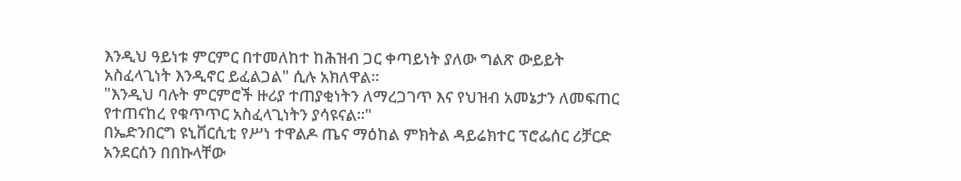እንዲህ ዓይነቱ ምርምር በተመለከተ ከሕዝብ ጋር ቀጣይነት ያለው ግልጽ ውይይት አስፈላጊነት እንዲኖር ይፈልጋል" ሲሉ አክለዋል።
"እንዲህ ባሉት ምርምሮች ዙሪያ ተጠያቂነትን ለማረጋገጥ እና የህዝብ አመኔታን ለመፍጠር የተጠናከረ የቁጥጥር አስፈላጊነትን ያሳዩናል።"
በኤድንበርግ ዩኒቨርሲቲ የሥነ ተዋልዶ ጤና ማዕከል ምክትል ዳይሬክተር ፕሮፌሰር ሪቻርድ አንደርሰን በበኩላቸው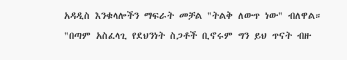አዳዲስ እንቁላሎችን ማፍራት መቻል "ትልቅ ለውጥ ነው" ብለዋል።
"በጣም አስፈላጊ የደህንነት ስጋቶች ቢኖሩም ግን ይህ ጥናት ብዙ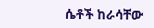ሴቶች ከራሳቸው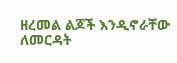ዘረመል ልጆች እንዲኖራቸው ለመርዳት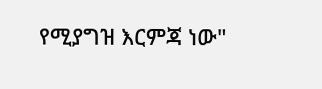የሚያግዝ እርምጃ ነው"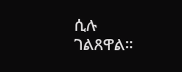ሲሉ ገልጸዋል።